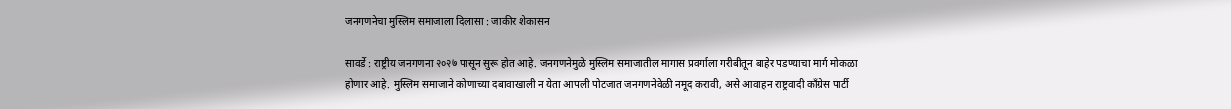जनगणनेचा मुस्लिम समाजाला दिलासा : जाकीर शेकासन

सावर्डे : राष्ट्रीय जनगणना २०२७ पासून सुरू होत आहे. जनगणनेमुळे मुस्लिम समाजातील मागास प्रवर्गाला गरीबीतून बाहेर पडण्याचा मार्ग मोकळा होणार आहे. मुस्लिम समाजाने कोणाच्या दबावाखाली न येता आपली पोटजात जनगणनेवेळी नमूद करावी, असे आवाहन राष्ट्रवादी काँग्रेस पार्टी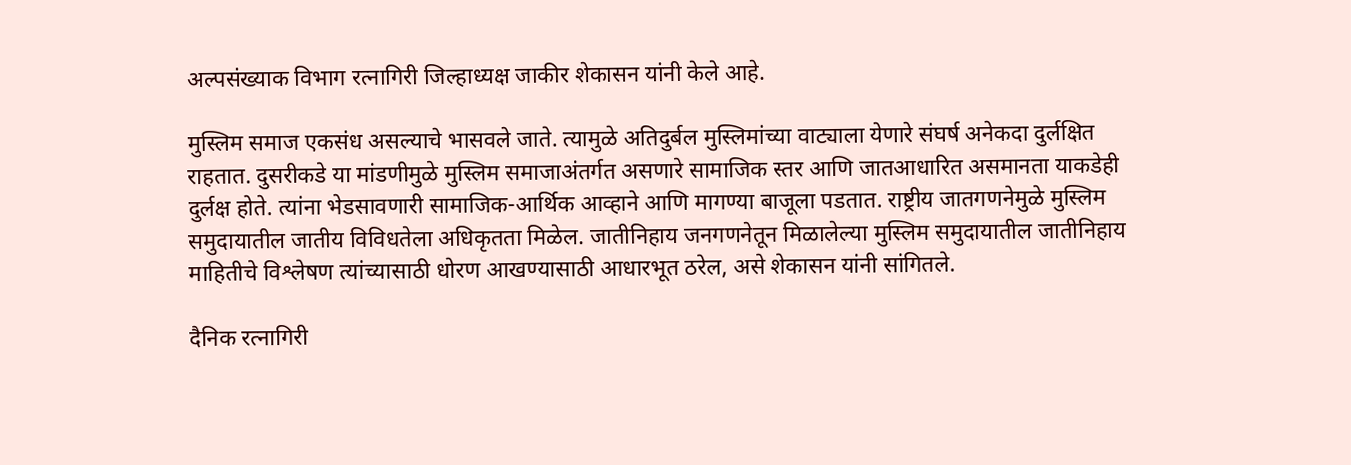अल्पसंख्याक विभाग रत्नागिरी जिल्हाध्यक्ष जाकीर शेकासन यांनी केले आहे.

मुस्लिम समाज एकसंध असल्याचे भासवले जाते. त्यामुळे अतिदुर्बल मुस्लिमांच्या वाट्याला येणारे संघर्ष अनेकदा दुर्लक्षित राहतात. दुसरीकडे या मांडणीमुळे मुस्लिम समाजाअंतर्गत असणारे सामाजिक स्तर आणि जातआधारित असमानता याकडेही दुर्लक्ष होते. त्यांना भेडसावणारी सामाजिक-आर्थिक आव्हाने आणि मागण्या बाजूला पडतात. राष्ट्रीय जातगणनेमुळे मुस्लिम समुदायातील जातीय विविधतेला अधिकृतता मिळेल. जातीनिहाय जनगणनेतून मिळालेल्या मुस्लिम समुदायातील जातीनिहाय माहितीचे विश्लेषण त्यांच्यासाठी धोरण आखण्यासाठी आधारभूत ठरेल, असे शेकासन यांनी सांगितले.

दैनिक रत्नागिरी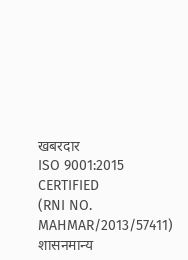खबरदार
ISO 9001:2015 CERTIFIED
(RNI NO. MAHMAR/2013/57411)
शासनमान्य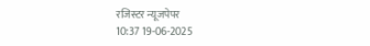रजिस्टर न्यूजपेपर
10:37 19-06-2025